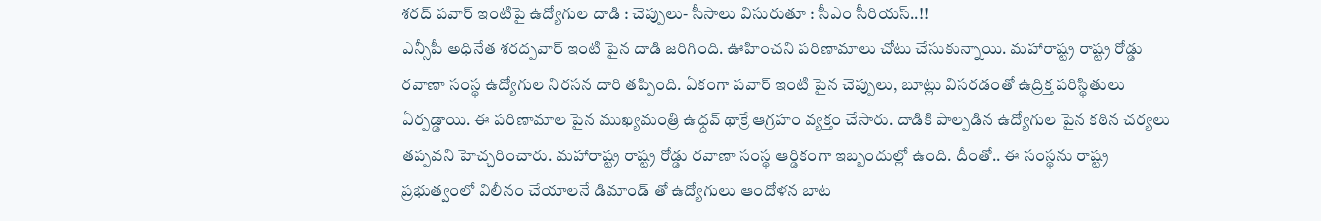శరద్ పవార్ ఇంటిపై ఉద్యోగుల దాడి : చెప్పులు- సీసాలు విసురుతూ : సీఎం సీరియస్..!!
ఎన్సీపీ అధినేత శరద్పవార్ ఇంటి పైన దాడి జరిగింది. ఊహించని పరిణామాలు చోటు చేసుకున్నాయి. మహారాష్ట్ర రాష్ట్ర రోడ్డు రవాణా సంస్థ ఉద్యోగుల నిరసన దారి తప్పింది. ఏకంగా పవార్ ఇంటి పైన చెప్పులు, బూట్లు విసరడంతో ఉద్రిక్త పరిస్థితులు ఏర్పడ్డాయి. ఈ పరిణామాల పైన ముఖ్యమంత్రి ఉధ్దవ్ థాక్రే ఆగ్రహం వ్యక్తం చేసారు. దాడికి పాల్పడిన ఉద్యోగుల పైన కఠిన చర్యలు తప్పవని హెచ్చరించారు. మహారాష్ట్ర రాష్ట్ర రోడ్డు రవాణా సంస్థ ఆర్డికంగా ఇబ్బందుల్లో ఉంది. దీంతో.. ఈ సంస్థను రాష్ట్ర ప్రభుత్వంలో విలీనం చేయాలనే డిమాండ్ తో ఉద్యోగులు ఆందోళన బాట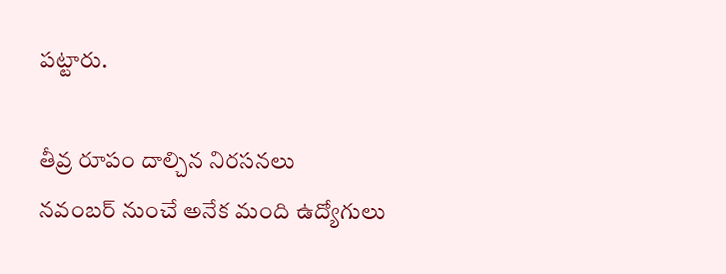పట్టారు.

తీవ్ర రూపం దాల్చిన నిరసనలు
నవంబర్ నుంచే అనేక మంది ఉద్యోగులు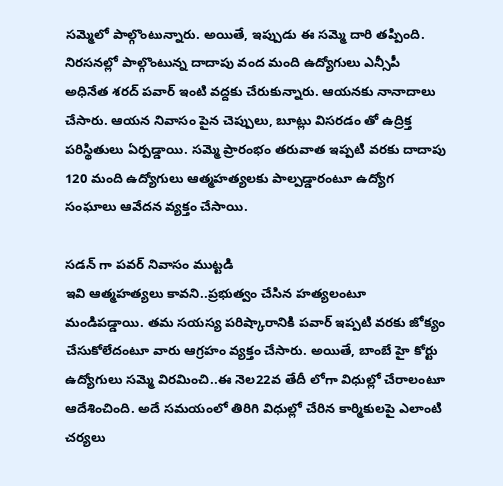సమ్మెలో పాల్గొంటున్నారు. అయితే, ఇప్పుడు ఈ సమ్మె దారి తప్పింది. నిరసనల్లో పాల్గొంటున్న దాదాపు వంద మంది ఉద్యోగులు ఎన్సీపీ అధినేత శరద్ పవార్ ఇంటి వద్దకు చేరుకున్నారు. ఆయనకు నానాదాలు చేసారు. ఆయన నివాసం పైన చెప్పులు, బూట్లు విసరడం తో ఉద్రిక్త పరిస్థితులు ఏర్పడ్డాయి. సమ్మె ప్రారంభం తరువాత ఇప్పటి వరకు దాదాపు 120 మంది ఉద్యోగులు ఆత్మహత్యలకు పాల్పడ్డారంటూ ఉద్యోగ సంఘాలు ఆవేదన వ్యక్తం చేసాయి.

సడన్ గా పవర్ నివాసం ముట్టడి
ఇవి ఆత్మహత్యలు కావని..ప్రభుత్వం చేసిన హత్యలంటూ మండిపడ్డాయి. తమ సయస్య పరిష్కారానికి పవార్ ఇప్పటి వరకు జోక్యం చేసుకోలేదంటూ వారు ఆగ్రహం వ్యక్తం చేసారు. అయితే, బాంబే హై కోర్టు ఉద్యోగులు సమ్మె విరమించి..ఈ నెల22వ తేదీ లోగా విధుల్లో చేరాలంటూ ఆదేశించింది. అదే సమయంలో తిరిగి విధుల్లో చేరిన కార్మికులపై ఎలాంటి చర్యలు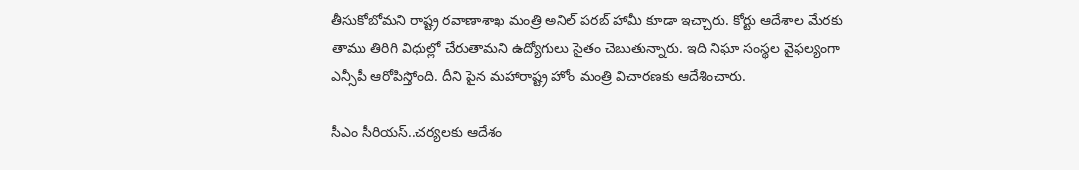తీసుకోబోమని రాష్ట్ర రవాణాశాఖ మంత్రి అనిల్ పరబ్ హామీ కూడా ఇచ్చారు. కోర్టు ఆదేశాల మేరకు తాము తిరిగి విధుల్లో చేరుతామని ఉద్యోగులు సైతం చెబుతున్నారు. ఇది నిఘా సంస్థల వైఫల్యంగా ఎన్సీపీ ఆరోపిస్తోంది. దీని పైన మహారాష్ట్ర హోం మంత్రి విచారణకు ఆదేశించారు.

సీఎం సీరియస్..చర్యలకు ఆదేశం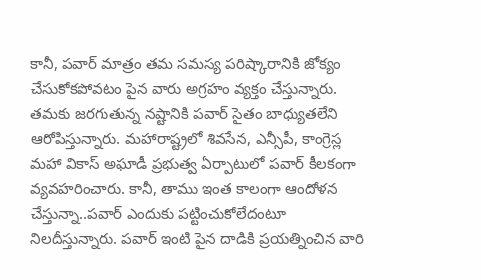కానీ, పవార్ మాత్రం తమ సమస్య పరిష్కారానికి జోక్యం చేసుకోకపోవటం పైన వారు అగ్రహం వ్యక్తం చేస్తున్నారు. తమకు జరగుతున్న నష్టానికి పవార్ సైతం బాధ్యుతలేని ఆరోపిస్తున్నారు. మహారాష్ట్రలో శివసేన, ఎన్సీపీ, కాంగ్రెస్ల మహా వికాస్ అఘాడీ ప్రభుత్వ ఏర్పాటులో పవార్ కీలకంగా వ్యవహరించారు. కానీ, తాము ఇంత కాలంగా ఆందోళన చేస్తున్నా..పవార్ ఎందుకు పట్టించుకోలేదంటూ నిలదీస్తున్నారు. పవార్ ఇంటి పైన దాడికి ప్రయత్నించిన వారి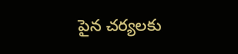పైన చర్యలకు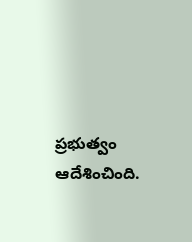ప్రభుత్వం ఆదేశించింది.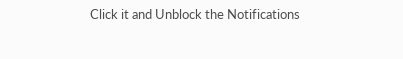Click it and Unblock the Notifications